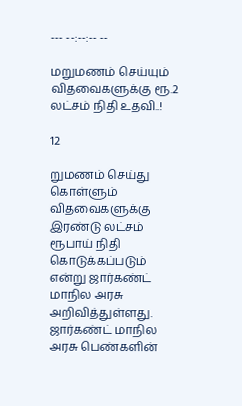--- --:--:-- --

மறுமணம் செய்யும் விதவைகளுக்கு ரூ.2 லட்சம் நிதி உதவி..!

12

றுமணம் செய்து கொள்ளும் விதவைகளுக்கு இரண்டு லட்சம் ரூபாய் நிதி கொடுக்கப்படும் என்று ஜார்கண்ட் மாநில அரசு அறிவித்துள்ளது. ஜார்கண்ட் மாநில அரசு பெண்களின்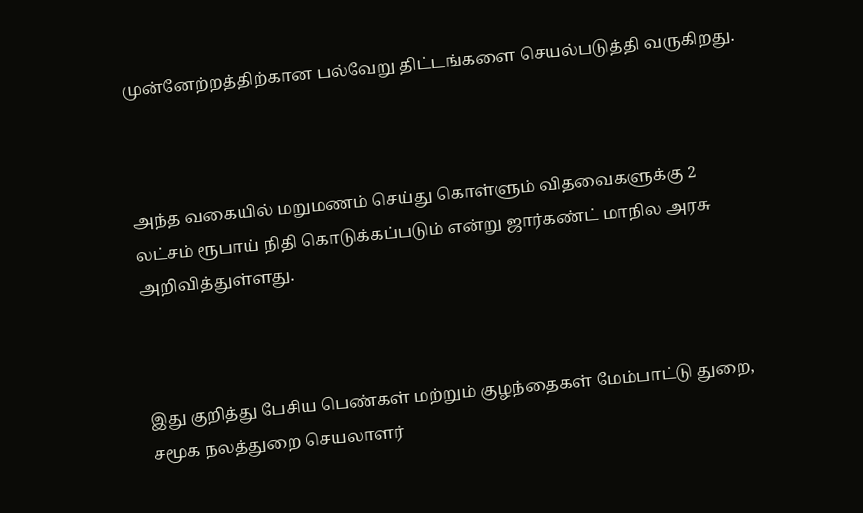முன்னேற்றத்திற்கான பல்வேறு திட்டங்களை செயல்படுத்தி வருகிறது.



அந்த வகையில் மறுமணம் செய்து கொள்ளும் விதவைகளுக்கு 2 லட்சம் ரூபாய் நிதி கொடுக்கப்படும் என்று ஜார்கண்ட் மாநில அரசு அறிவித்துள்ளது.



இது குறித்து பேசிய பெண்கள் மற்றும் குழந்தைகள் மேம்பாட்டு துறை, சமூக நலத்துறை செயலாளர்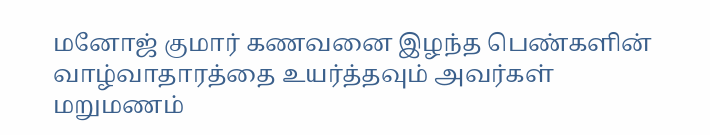மனோஜ் குமார் கணவனை இழந்த பெண்களின் வாழ்வாதாரத்தை உயர்த்தவும் அவர்கள் மறுமணம்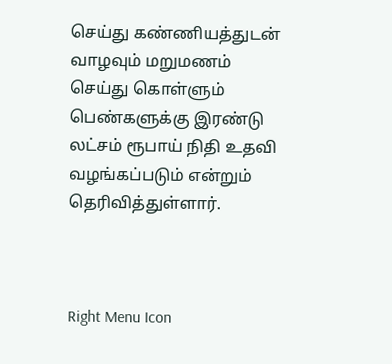செய்து கண்ணியத்துடன் வாழவும் மறுமணம் செய்து கொள்ளும் பெண்களுக்கு இரண்டு லட்சம் ரூபாய் நிதி உதவி வழங்கப்படும் என்றும் தெரிவித்துள்ளார்.



Right Menu Icon